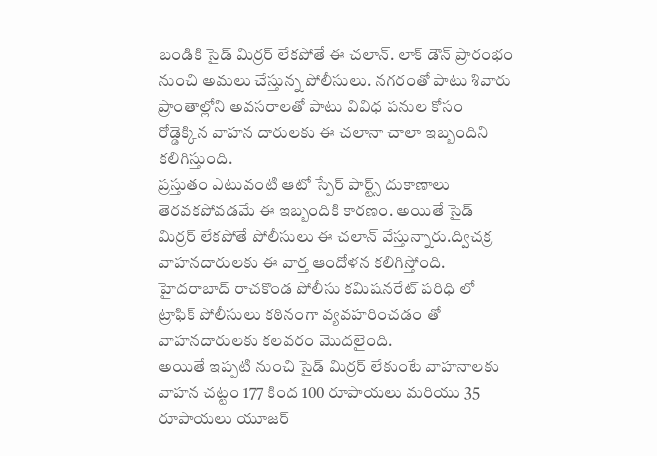బండికి సైడ్ మిర్రర్ లేకపోతే ఈ చలాన్. లాక్ డౌన్ ప్రారంభం నుంచి అమలు చేస్తున్న పోలీసులు. నగరంతో పాటు శివారు ప్రాంతాల్లోని అవసరాలతో పాటు వివిధ పనుల కోసం రోడ్డెక్కిన వాహన దారులకు ఈ చలానా చాలా ఇబ్బందిని కలిగిస్తుంది.
ప్రస్తుతం ఎటువంటి ఆటో స్పేర్ పార్ట్స్ దుకాణాలు తెరవకపోవడమే ఈ ఇబ్బందికి కారణం. అయితే సైడ్ మిర్రర్ లేకపోతే పోలీసులు ఈ చలాన్ వేస్తున్నారు.ద్విచక్ర వాహనదారులకు ఈ వార్త ఆందోళన కలిగిస్తోంది. హైదరాబాద్ రాచకొండ పోలీసు కమిషనరేట్ పరిధి లో ట్రాఫిక్ పోలీసులు కఠినంగా వ్యవహరించడం తో వాహనదారులకు కలవరం మొదలైంది.
అయితే ఇప్పటి నుంచి సైడ్ మిర్రర్ లేకుంటే వాహనాలకు వాహన చట్టం 177 కింద 100 రూపాయలు మరియు 35 రూపాయలు యూజర్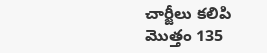చార్జీలు కలిపి మొత్తం 135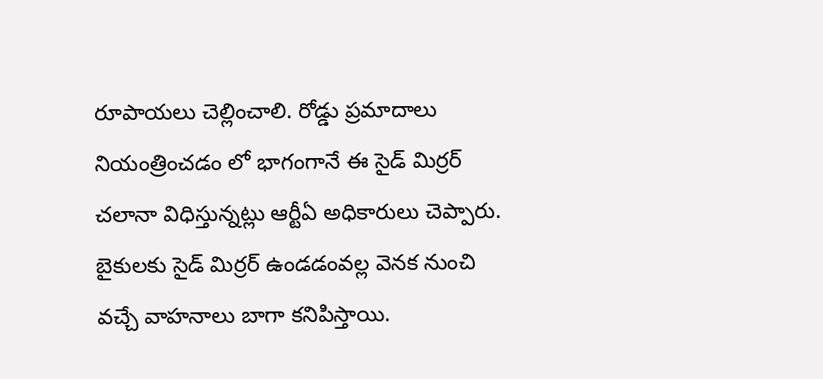రూపాయలు చెల్లించాలి. రోడ్డు ప్రమాదాలు నియంత్రించడం లో భాగంగానే ఈ సైడ్ మిర్రర్ చలానా విధిస్తున్నట్లు ఆర్టీఏ అధికారులు చెప్పారు.
బైకులకు సైడ్ మిర్రర్ ఉండడంవల్ల వెనక నుంచి వచ్చే వాహనాలు బాగా కనిపిస్తాయి.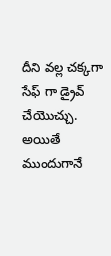దీని వల్ల చక్కగా సేఫ్ గా డ్రైవ్ చేయొచ్చు. అయితే ముందుగానే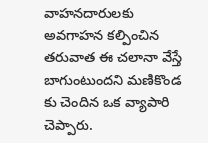వాహనదారులకు అవగాహన కల్పించిన తరువాత ఈ చలానా వేస్తే బాగుంటుందని మణికొండ కు చెందిన ఒక వ్యాపారి చెప్పారు.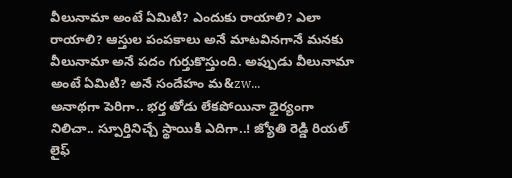వీలునామా అంటే ఏమిటి? ఎందుకు రాయాలి? ఎలా రాయాలి? ఆస్తుల పంపకాలు అనే మాటవినగానే మనకు వీలునామా అనే పదం గుర్తుకొస్తుంది. అప్పుడు వీలునామా అంటే ఏమిటి? అనే సందేహం మ&zw...
అనాథగా పెరిగా.. భర్త తోడు లేకపోయినా ధైర్యంగా నిలిచా.. స్పూర్తినిచ్చే స్థాయికి ఎదిగా..! జ్యోతి రెడ్డి రియల్ లైఫ్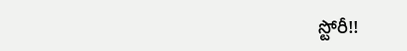స్టోరీ!!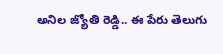అనిల జ్యోతి రెడ్డి.. ఈ పేరు తెలుగు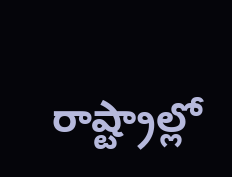రాష్ట్రాల్లో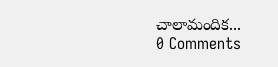చాలామందిక...
0 Comments